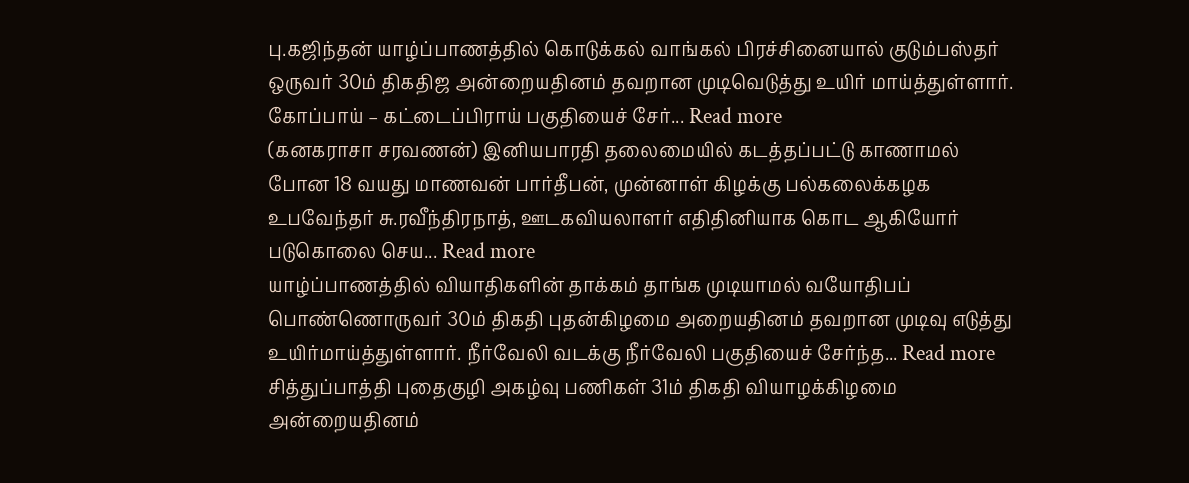பு.கஜிந்தன் யாழ்ப்பாணத்தில் கொடுக்கல் வாங்கல் பிரச்சினையால் குடும்பஸ்தர் ஒருவர் 30ம் திகதிஜ அன்றையதினம் தவறான முடிவெடுத்து உயிர் மாய்த்துள்ளார். கோப்பாய் – கட்டைப்பிராய் பகுதியைச் சேர்... Read more
(கனகராசா சரவணன்) இனியபாரதி தலைமையில் கடத்தப்பட்டு காணாமல் போன 18 வயது மாணவன் பார்தீபன், முன்னாள் கிழக்கு பல்கலைக்கழக உபவேந்தர் சு.ரவீந்திரநாத், ஊடகவியலாளர் எதிதினியாக கொட ஆகியோர் படுகொலை செய... Read more
யாழ்ப்பாணத்தில் வியாதிகளின் தாக்கம் தாங்க முடியாமல் வயோதிபப் பொண்ணொருவர் 30ம் திகதி புதன்கிழமை அறையதினம் தவறான முடிவு எடுத்து உயிர்மாய்த்துள்ளார். நீர்வேலி வடக்கு நீர்வேலி பகுதியைச் சேர்ந்த... Read more
சித்துப்பாத்தி புதைகுழி அகழ்வு பணிகள் 31ம் திகதி வியாழக்கிழமை அன்றையதினம்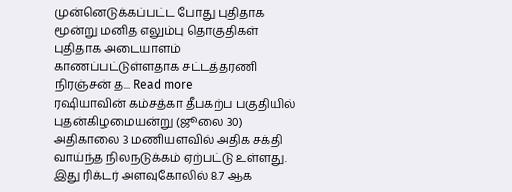முன்னெடுக்கப்பட்ட போது புதிதாக மூன்று மனித எலும்பு தொகுதிகள் புதிதாக அடையாளம் காணப்பட்டுள்ளதாக சட்டத்தரணி நிரஞ்சன் த... Read more
ரஷியாவின் கம்சத்கா தீபகற்ப பகுதியில் புதன்கிழமையன்று (ஜூலை 30) அதிகாலை 3 மணியளவில் அதிக சக்தி வாய்ந்த நிலநடுக்கம் ஏற்பட்டு உள்ளது. இது ரிக்டர் அளவுகோலில் 8.7 ஆக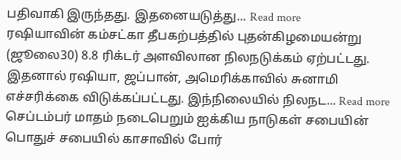பதிவாகி இருந்தது. இதனையடுத்து... Read more
ரஷியாவின் கம்சட்கா தீபகற்பத்தில் புதன்கிழமையன்று (ஜூலை30) 8.8 ரிக்டர் அளவிலான நிலநடுக்கம் ஏற்பட்டது. இதனால் ரஷியா, ஜப்பான், அமெரிக்காவில் சுனாமி எச்சரிக்கை விடுக்கப்பட்டது. இந்நிலையில் நிலநட... Read more
செப்டம்பர் மாதம் நடைபெறும் ஐக்கிய நாடுகள் சபையின் பொதுச் சபையில் காசாவில் போர்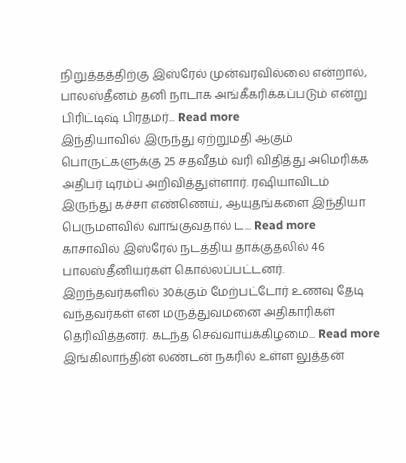நிறுத்தத்திற்கு இஸ்ரேல் முன்வரவில்லை என்றால், பாலஸ்தீனம் தனி நாடாக அங்கீகரிக்கப்படும் என்று பிரிட்டிஷ் பிரதமர்... Read more
இந்தியாவில் இருந்து ஏற்றுமதி ஆகும் பொருட்களுக்கு 25 சதவீதம் வரி விதித்து அமெரிக்க அதிபர் டிரம்ப் அறிவித்துள்ளார். ரஷியாவிடம் இருந்து கச்சா எண்ணெய், ஆயுதங்களை இந்தியா பெருமளவில் வாங்குவதால் ட... Read more
காசாவில் இஸ்ரேல் நடத்திய தாக்குதலில் 46 பாலஸ்தீனியர்கள் கொல்லப்பட்டனர். இறந்தவர்களில் 30க்கும் மேற்பட்டோர் உணவு தேடி வந்தவர்கள் என மருத்துவமனை அதிகாரிகள் தெரிவித்தனர். கடந்த செவ்வாய்க்கிழமை... Read more
இங்கிலாந்தின் லண்டன் நகரில் உள்ள லுத்தன்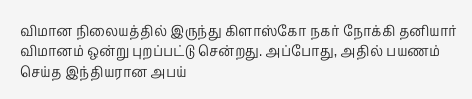விமான நிலையத்தில் இருந்து கிளாஸ்கோ நகர் நோக்கி தனியார் விமானம் ஒன்று புறப்பட்டு சென்றது. அப்போது, அதில் பயணம் செய்த இந்தியரான அபய்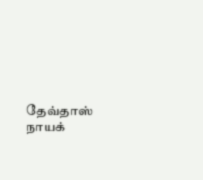தேவ்தாஸ் நாயக்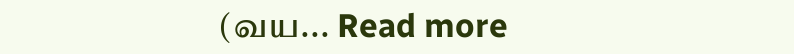(வய... Read more